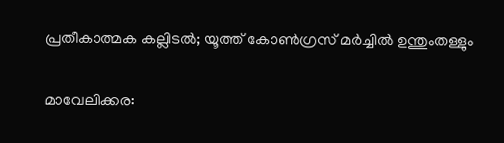പ്രതീകാത്മക കല്ലിടൽ; യൂത്ത് കോൺഗ്രസ് മർച്ചിൽ ഉന്തുംതള്ളും

മാവേലിക്കര: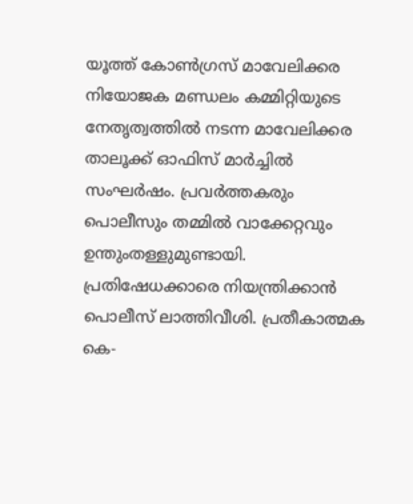യൂത്ത് കോണ്‍ഗ്രസ് മാവേലിക്കര നിയോജക മണ്ഡലം കമ്മിറ്റിയുടെ നേതൃത്വത്തിൽ നടന്ന മാവേലിക്കര താലൂക്ക് ഓഫിസ് മാര്‍ച്ചില്‍ സംഘര്‍ഷം. പ്രവര്‍ത്തകരും പൊലീസും തമ്മില്‍ വാക്കേറ്റവും ഉന്തുംതള്ളുമുണ്ടായി. പ്രതിഷേധക്കാരെ നിയന്ത്രിക്കാന്‍ പൊലീസ് ലാത്തിവീശി. പ്രതീകാത്മക കെ-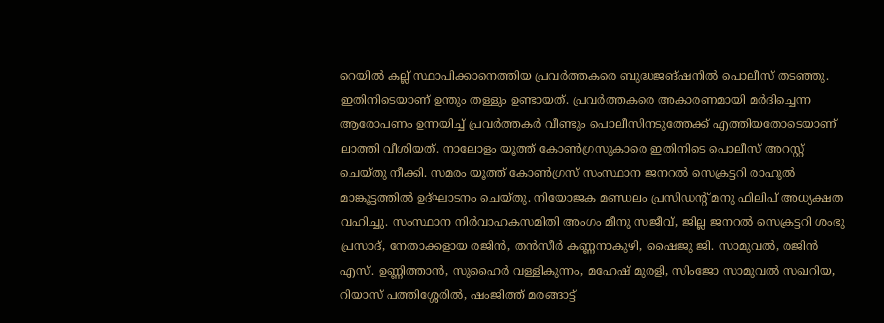റെയില്‍ കല്ല് സ്ഥാപിക്കാനെത്തിയ പ്രവര്‍ത്തകരെ ബുദ്ധജങ്ഷനില്‍ പൊലീസ് തടഞ്ഞു. ഇതിനിടെയാണ് ഉന്തും തള്ളും ഉണ്ടായത്. പ്രവര്‍ത്തകരെ അകാരണമായി മര്‍ദിച്ചെന്ന ആരോപണം ഉന്നയിച്ച് പ്രവര്‍ത്തകര്‍ വീണ്ടും പൊലീസിനടുത്തേക്ക് എത്തിയതോടെയാണ് ലാത്തി വീശിയത്. നാലോളം യൂത്ത് കോണ്‍ഗ്രസുകാരെ ഇതിനിടെ പൊലീസ് അറസ്റ്റ് ചെയ്തു നീക്കി. സമരം യൂത്ത് കോണ്‍ഗ്രസ് സംസ്ഥാന ജനറല്‍ സെക്രട്ടറി രാഹുല്‍ മാങ്കൂട്ടത്തില്‍ ഉദ്ഘാടനം ചെയ്തു. നിയോജക മണ്ഡലം പ്രസിഡന്‍റ് മനു ഫിലിപ് അധ്യക്ഷത വഹിച്ചു. സംസ്ഥാന നിര്‍വാഹകസമിതി അംഗം മീനു സജീവ്, ജില്ല ജനറല്‍ സെക്രട്ടറി ശംഭു പ്രസാദ്, നേതാക്കളായ രജിന്‍, തന്‍സീര്‍ കണ്ണനാകുഴി, ഷൈജു ജി. സാമുവല്‍, രജിന്‍ എസ്. ഉണ്ണിത്താന്‍, സുഹൈര്‍ വള്ളികുന്നം, മഹേഷ് മുരളി, സിംജോ സാമുവല്‍ സഖറിയ, റിയാസ് പത്തിശ്ശേരില്‍, ഷംജിത്ത് മരങ്ങാട്ട്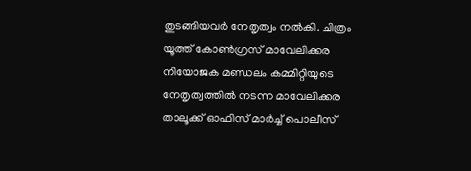തുടങ്ങിയവര്‍ നേതൃത്വം നല്‍കി. ചിത്രം യൂത്ത് കോണ്‍ഗ്രസ് മാവേലിക്കര നിയോജക മണ്ഡലം കമ്മിറ്റിയുടെ നേതൃത്വത്തില്‍ നടന്ന മാവേലിക്കര താലൂക്ക് ഓഫിസ് മാര്‍ച്ച് പൊലീസ്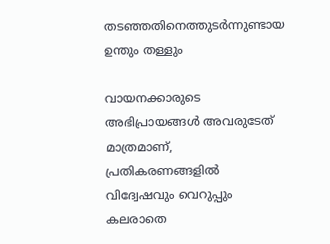തടഞ്ഞതിനെത്തുടര്‍ന്നുണ്ടായ ഉന്തും തള്ളും

വായനക്കാരുടെ അഭിപ്രായങ്ങള്‍ അവരുടേത് മാത്രമാണ്, പ്രതികരണങ്ങളിൽ വിദ്വേഷവും വെറുപ്പും കലരാതെ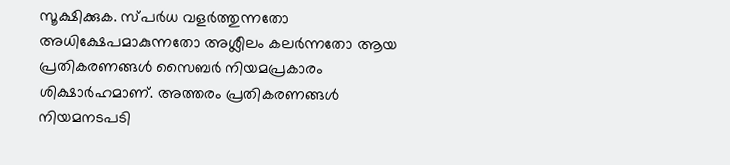സൂക്ഷിക്കുക. സ്പർധ വളർത്തുന്നതോ അധിക്ഷേപമാകുന്നതോ അശ്ലീലം കലർന്നതോ ആയ പ്രതികരണങ്ങൾ സൈബർ നിയമപ്രകാരം ശിക്ഷാർഹമാണ്. അത്തരം പ്രതികരണങ്ങൾ നിയമനടപടി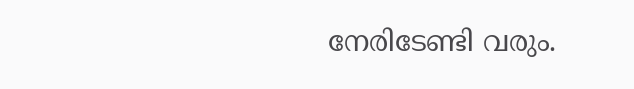നേരിടേണ്ടി വരും.